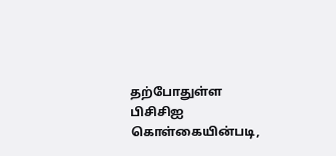தற்போதுள்ள பிசிசிஐ கொள்கையின்படி,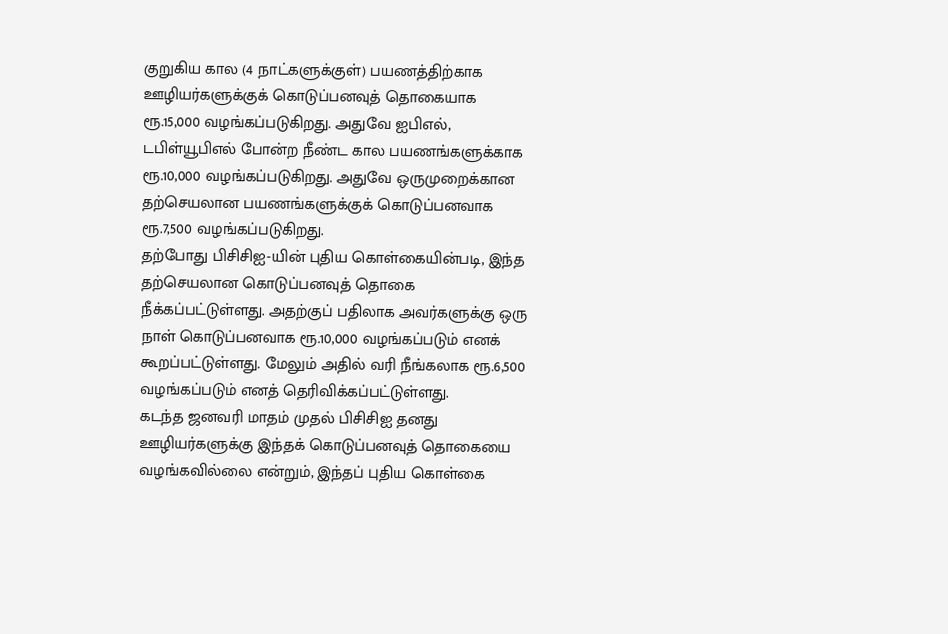குறுகிய கால (4 நாட்களுக்குள்) பயணத்திற்காக ஊழியர்களுக்குக் கொடுப்பனவுத் தொகையாக ரூ.15,000 வழங்கப்படுகிறது. அதுவே ஐபிஎல், டபிள்யூபிஎல் போன்ற நீண்ட கால பயணங்களுக்காக ரூ.10,000 வழங்கப்படுகிறது. அதுவே ஒருமுறைக்கான தற்செயலான பயணங்களுக்குக் கொடுப்பனவாக ரூ.7,500 வழங்கப்படுகிறது.
தற்போது பிசிசிஐ-யின் புதிய கொள்கையின்படி, இந்த தற்செயலான கொடுப்பனவுத் தொகை நீக்கப்பட்டுள்ளது. அதற்குப் பதிலாக அவர்களுக்கு ஒரு நாள் கொடுப்பனவாக ரூ.10,000 வழங்கப்படும் எனக் கூறப்பட்டுள்ளது. மேலும் அதில் வரி நீங்கலாக ரூ.6,500 வழங்கப்படும் எனத் தெரிவிக்கப்பட்டுள்ளது.
கடந்த ஜனவரி மாதம் முதல் பிசிசிஐ தனது ஊழியர்களுக்கு இந்தக் கொடுப்பனவுத் தொகையை வழங்கவில்லை என்றும், இந்தப் புதிய கொள்கை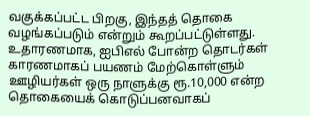வகுக்கப்பட்ட பிறகு, இந்தத் தொகை வழங்கப்படும் என்றும் கூறப்பட்டுள்ளது.
உதாரணமாக, ஐபிஎல் போன்ற தொடர்கள் காரணமாகப் பயணம் மேற்கொள்ளும் ஊழியர்கள் ஒரு நாளுக்கு ரூ.10,000 என்ற தொகையைக் கொடுப்பனவாகப்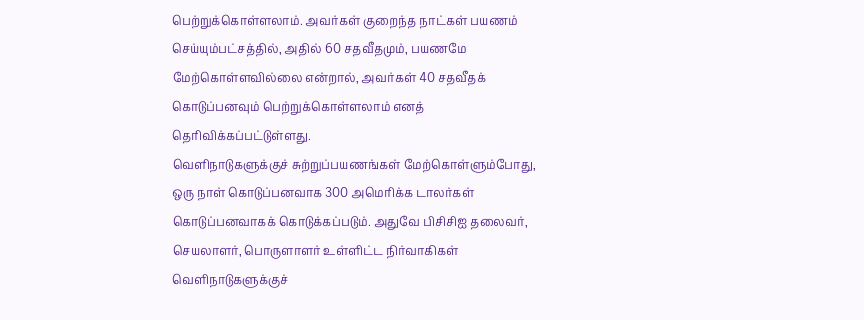பெற்றுக்கொள்ளலாம். அவர்கள் குறைந்த நாட்கள் பயணம் செய்யும்பட்சத்தில், அதில் 60 சதவீதமும், பயணமே மேற்கொள்ளவில்லை என்றால், அவர்கள் 40 சதவீதக் கொடுப்பனவும் பெற்றுக்கொள்ளலாம் எனத் தெரிவிக்கப்பட்டுள்ளது.
வெளிநாடுகளுக்குச் சுற்றுப்பயணங்கள் மேற்கொள்ளும்போது, ஒரு நாள் கொடுப்பனவாக 300 அமெரிக்க டாலர்கள் கொடுப்பனவாகக் கொடுக்கப்படும். அதுவே பிசிசிஐ தலைவர், செயலாளர், பொருளாளர் உள்ளிட்ட நிர்வாகிகள் வெளிநாடுகளுக்குச்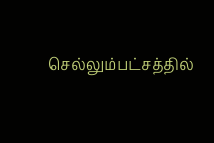செல்லும்பட்சத்தில்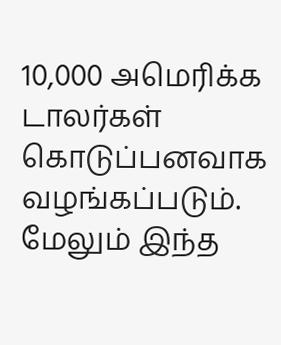10,000 அமெரிக்க டாலர்கள் கொடுப்பனவாக வழங்கப்படும்.
மேலும் இந்த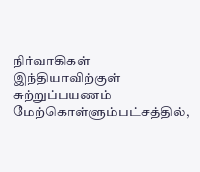நிர்வாகிகள் இந்தியாவிற்குள் சுற்றுப்பயணம் மேற்கொள்ளும்பட்சத்தில்,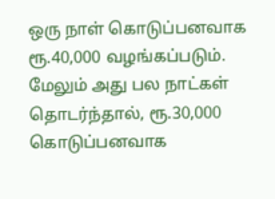ஒரு நாள் கொடுப்பனவாக ரூ.40,000 வழங்கப்படும். மேலும் அது பல நாட்கள் தொடர்ந்தால், ரூ.30,000 கொடுப்பனவாக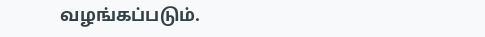வழங்கப்படும்.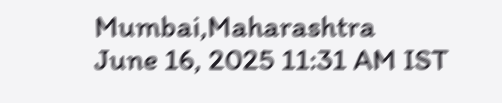Mumbai,Maharashtra
June 16, 2025 11:31 AM IST